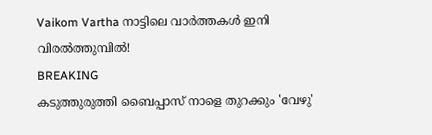Vaikom Vartha നാട്ടിലെ വാർത്തകൾ ഇനി വിരൽത്തുമ്പിൽ!
BREAKING
കടുത്തുരുത്തി ബൈപ്പാസ് നാളെ തുറക്കും 'വേഴു'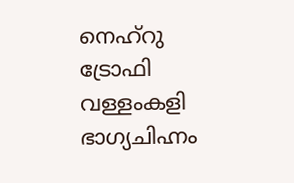നെഹ്‌റു ട്രോഫി വള്ളംകളി ഭാഗ്യചിഹ്നം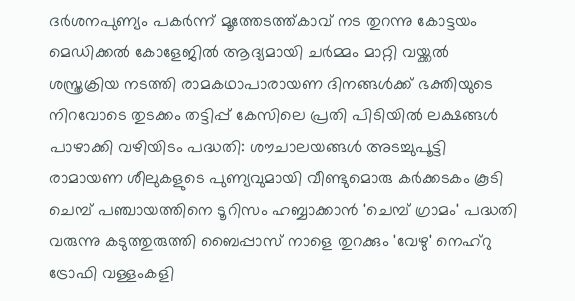ദർശനപുണ്യം പകർന്ന് മൂത്തേടത്ത്കാവ് നട തുറന്നു കോട്ടയം മെഡിക്കൽ കോളേജിൽ ആദ്യമായി ചർമ്മം മാറ്റി വയ്ക്കൽ ശസ്ത്രക്രിയ നടത്തി രാമകഥാപാരായണ ദിനങ്ങൾക്ക് ഭക്തിയുടെ നിറവോടെ തുടക്കം തട്ടിപ്പ് കേസിലെ പ്രതി പിടിയിൽ ലക്ഷങ്ങൾ പാഴാക്കി വഴിയിടം പദ്ധതി: ശൗചാലയങ്ങൾ അടച്ചുപൂട്ടി രാമായണ ശീലുകളുടെ പുണ്യവുമായി വീണ്ടുമൊരു കർക്കടകം കൂടി ചെമ്പ് പഞ്ചായത്തിനെ ടൂറിസം ഹബ്ബാക്കാൻ 'ചെമ്പ് ഗ്രാമം' പദ്ധതി വരുന്നു കടുത്തുരുത്തി ബൈപ്പാസ് നാളെ തുറക്കും 'വേഴു' നെഹ്‌റു ട്രോഫി വള്ളംകളി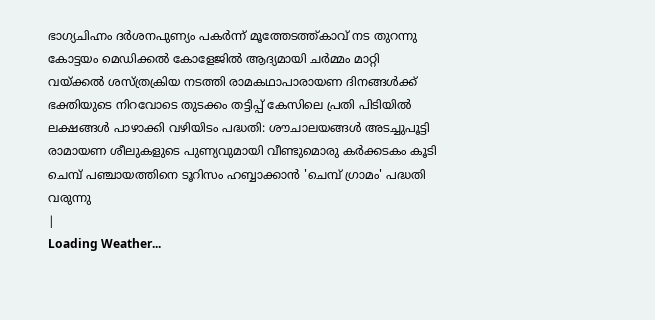ഭാഗ്യചിഹ്നം ദർശനപുണ്യം പകർന്ന് മൂത്തേടത്ത്കാവ് നട തുറന്നു കോട്ടയം മെഡിക്കൽ കോളേജിൽ ആദ്യമായി ചർമ്മം മാറ്റി വയ്ക്കൽ ശസ്ത്രക്രിയ നടത്തി രാമകഥാപാരായണ ദിനങ്ങൾക്ക് ഭക്തിയുടെ നിറവോടെ തുടക്കം തട്ടിപ്പ് കേസിലെ പ്രതി പിടിയിൽ ലക്ഷങ്ങൾ പാഴാക്കി വഴിയിടം പദ്ധതി: ശൗചാലയങ്ങൾ അടച്ചുപൂട്ടി രാമായണ ശീലുകളുടെ പുണ്യവുമായി വീണ്ടുമൊരു കർക്കടകം കൂടി ചെമ്പ് പഞ്ചായത്തിനെ ടൂറിസം ഹബ്ബാക്കാൻ 'ചെമ്പ് ഗ്രാമം' പദ്ധതി വരുന്നു
|
Loading Weather...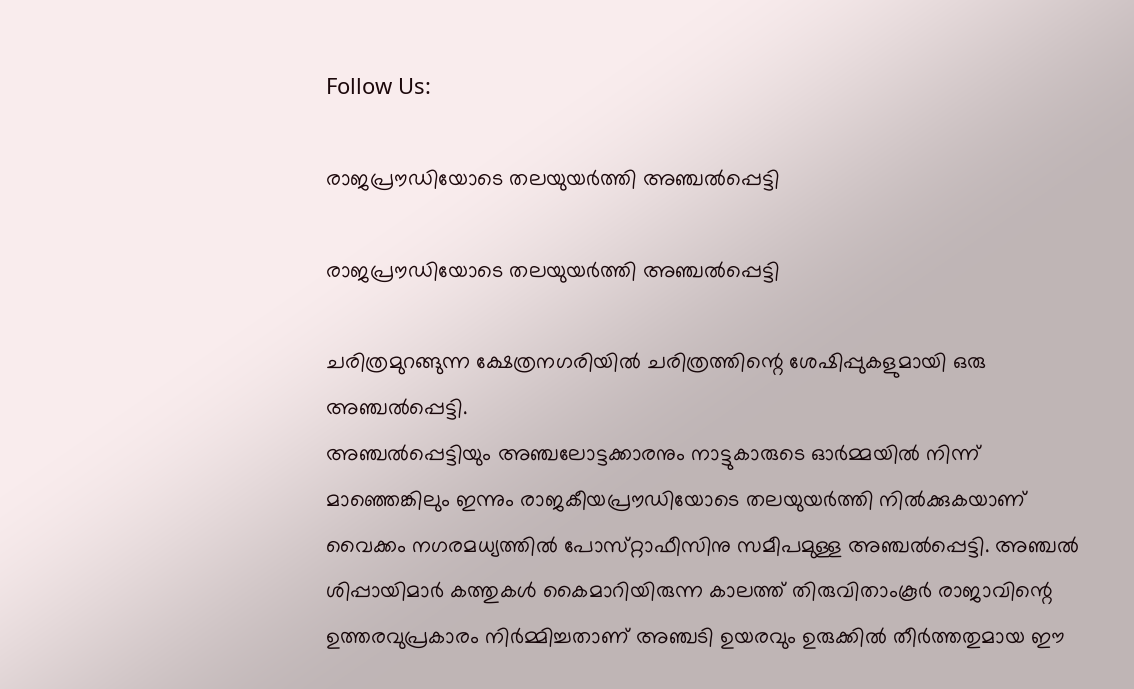Follow Us:

രാജപ്രൗഡിയോടെ തലയുയര്‍ത്തി അഞ്ചല്‍പ്പെട്ടി

രാജപ്രൗഡിയോടെ തലയുയര്‍ത്തി അഞ്ചല്‍പ്പെട്ടി

ചരിത്രമുറങ്ങുന്ന ക്ഷേത്രനഗരിയില്‍ ചരിത്രത്തിന്റെ ശേഷിപ്പുകളുമായി ഒരു അഞ്ചല്‍പ്പെട്ടി.
അഞ്ചല്‍പ്പെട്ടിയും അഞ്ചലോട്ടക്കാരനും നാട്ടുകാരുടെ ഓര്‍മ്മയില്‍ നിന്ന്‌ മാഞ്ഞെങ്കിലും ഇന്നും രാജകീയപ്രൗഡിയോടെ തലയുയര്‍ത്തി നില്‍ക്കുകയാണ്‌ വൈക്കം നഗരമധ്യത്തില്‍ പോസ്‌റ്റാഫീസിനു സമീപമുള്ള അഞ്ചല്‍പ്പെട്ടി. അഞ്ചല്‍ ശിപ്പായിമാര്‍ കത്തുകള്‍ കൈമാറിയിരുന്ന കാലത്ത്‌ തിരുവിതാംകൂര്‍ രാജാവിന്റെ ഉത്തരവുപ്രകാരം നിര്‍മ്മിച്ചതാണ്‌ അഞ്ചടി ഉയരവും ഉരുക്കില്‍ തീര്‍ത്തതുമായ ഈ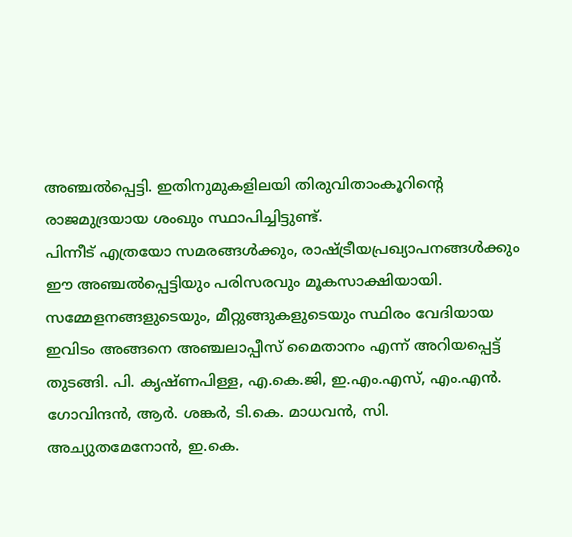അഞ്ചല്‍പ്പെട്ടി. ഇതിനുമുകളിലയി തിരുവിതാംകൂറിന്റെ രാജമുദ്രയായ ശംഖും സ്ഥാപിച്ചിട്ടുണ്ട്‌.
പിന്നീട്‌ എത്രയോ സമരങ്ങള്‍ക്കും, രാഷ്‌ട്രീയപ്രഖ്യാപനങ്ങള്‍ക്കും ഈ അഞ്ചല്‍പ്പെട്ടിയും പരിസരവും മൂകസാക്ഷിയായി. സമ്മേളനങ്ങളുടെയും, മീറ്റുങ്ങുകളുടെയും സ്ഥിരം വേദിയായ ഇവിടം അങ്ങനെ അഞ്ചലാപ്പീസ്‌ മൈതാനം എന്ന്‌ അറിയപ്പെട്ട്‌ തുടങ്ങി. പി. കൃഷ്‌ണപിള്ള, എ.കെ.ജി, ഇ.എം.എസ്‌, എം.എന്‍. ഗോവിന്ദന്‍, ആര്‍. ശങ്കര്‍, ടി.കെ. മാധവന്‍, സി. അച്യുതമേനോന്‍, ഇ.കെ.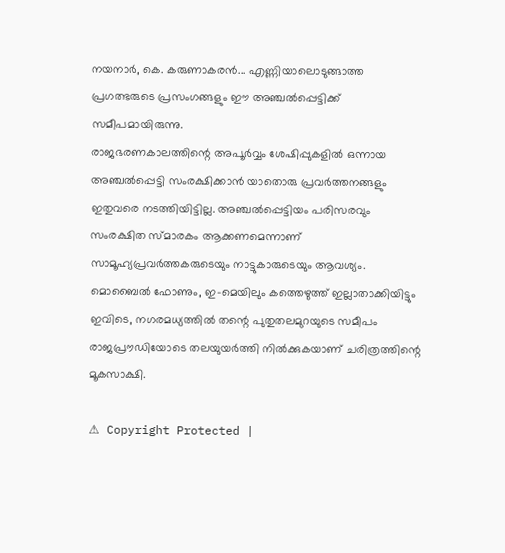നയനാര്‍, കെ. കരുണാകരന്‍... എണ്ണിയാലൊടുങ്ങാത്ത പ്രഗത്ഭരുടെ പ്രസംഗങ്ങളും ഈ അഞ്ചല്‍പ്പെട്ടിക്ക്‌ സമീപമായിരുന്നു.
രാജഭരണകാലത്തിന്റെ അപൂര്‍വ്വം ശേഷിപ്പുകളില്‍ ഒന്നായ അഞ്ചല്‍പ്പെട്ടി സംരക്ഷിക്കാന്‍ യാതൊരു പ്രവര്‍ത്തനങ്ങളും ഇതുവരെ നടത്തിയിട്ടില്ല. അഞ്ചല്‍പ്പെട്ടിയം പരിസരവും സംരക്ഷിത സ്‌മാരകം ആക്കണമെന്നാണ്‌ സാമൂഹ്യപ്രവര്‍ത്തകരുടെയും നാട്ടുകാരുടെയും ആവശ്യം. മൊബൈല്‍ ഫോണും, ഇ-മെയിലും കത്തെഴുത്ത്‌ ഇല്ലാതാക്കിയിട്ടും ഇവിടെ, നഗരമധ്യത്തില്‍ തന്റെ പുതുതലമുറയുടെ സമീപം രാജപ്രൗഡിയോടെ തലയുയര്‍ത്തി നില്‍ക്കുകയാണ്‌ ചരിത്രത്തിന്റെ മൂകസാക്ഷി.

⚠ Copyright Protected |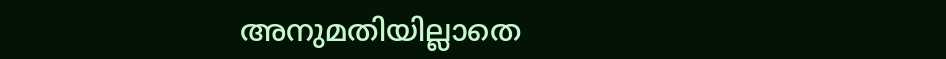അനുമതിയില്ലാതെ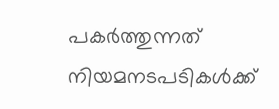പകർത്തുന്നത് നിയമനടപടികൾക്ക്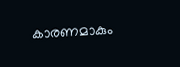കാരണമാകും